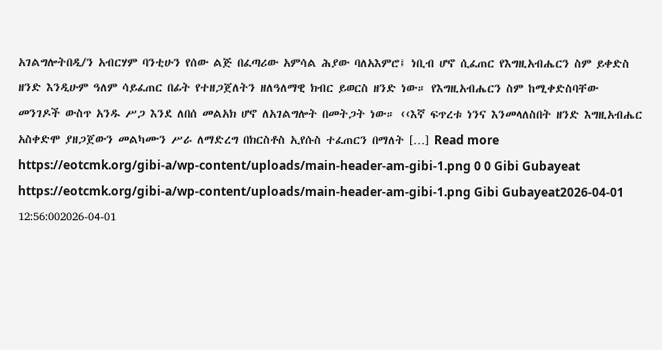አገልግሎትበዲ/ን አብርሃም ባንቲሁን የሰው ልጅ በፈጣሪው አምሳል ሕያው ባለአእምሮ፤ ነቢብ ሆኖ ሲፈጠር የእግዚአብሔርን ስም ይቀድስ ዘንድ እንዲሁም ዓለም ሳይፈጠር በፊት የተዘጋጀለትን ዘለዓለማዊ ክብር ይወርስ ዘንድ ነው። የእግዚአብሔርን ስም ከሚቀድስባቸው መንገዶች ውስጥ አንዱ ሥጋ እንደ ለበሰ መልአክ ሆኖ ለአገልግሎት በመትጋት ነው። ‹‹እኛ ፍጥረቱ ነንና እንመላለስበት ዘንድ እግዚአብሔር አስቀድሞ ያዘጋጀውን መልካሙን ሥራ ለማድረግ በክርስቶስ ኢየሱስ ተፈጠርን በማለት […] Read more https://eotcmk.org/gibi-a/wp-content/uploads/main-header-am-gibi-1.png 0 0 Gibi Gubayeat https://eotcmk.org/gibi-a/wp-content/uploads/main-header-am-gibi-1.png Gibi Gubayeat2026-04-01 12:56:002026-04-01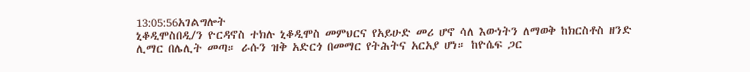13:05:56አገልግሎት
ኒቆዲሞስበዲ/ን ዮርዳኖስ ተክሉ ኒቆዲሞስ መምህርና የአይሁድ መሪ ሆኖ ሳለ እውነትን ለማወቅ ከክርስቶስ ዘንድ ሊማር በሌሊት መጣ። ራሱን ዝቅ አድርጎ በመማር የትሕትና አርአያ ሆነ። ከዮሴፍ ጋር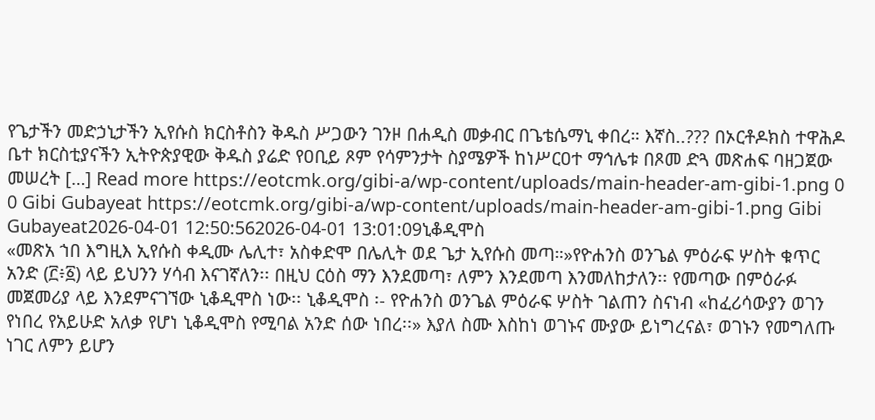የጌታችን መድኃኒታችን ኢየሱስ ክርስቶስን ቅዱስ ሥጋውን ገንዞ በሐዲስ መቃብር በጌቴሴማኒ ቀበረ። እኛስ..??? በኦርቶዶክስ ተዋሕዶ ቤተ ክርስቲያናችን ኢትዮጵያዊው ቅዱስ ያሬድ የዐቢይ ጾም የሳምንታት ስያሜዎች ከነሥርዐተ ማኅሌቱ በጾመ ድጓ መጽሐፍ ባዘጋጀው መሠረት […] Read more https://eotcmk.org/gibi-a/wp-content/uploads/main-header-am-gibi-1.png 0 0 Gibi Gubayeat https://eotcmk.org/gibi-a/wp-content/uploads/main-header-am-gibi-1.png Gibi Gubayeat2026-04-01 12:50:562026-04-01 13:01:09ኒቆዲሞስ
«መጽአ ኀበ እግዚእ ኢየሱስ ቀዲሙ ሌሊተ፣ አስቀድሞ በሌሊት ወደ ጌታ ኢየሱስ መጣ።»የዮሐንስ ወንጌል ምዕራፍ ሦስት ቁጥር አንድ (፫፥፩) ላይ ይህንን ሃሳብ እናገኛለን፡፡ በዚህ ርዕስ ማን እንደመጣ፣ ለምን እንደመጣ እንመለከታለን፡፡ የመጣው በምዕራፉ መጀመሪያ ላይ እንደምናገኘው ኒቆዲሞስ ነው፡፡ ኒቆዲሞስ ፡- የዮሐንስ ወንጌል ምዕራፍ ሦስት ገልጠን ስናነብ «ከፈሪሳውያን ወገን የነበረ የአይሁድ አለቃ የሆነ ኒቆዲሞስ የሚባል አንድ ሰው ነበረ፡፡» እያለ ስሙ እስከነ ወገኑና ሙያው ይነግረናል፣ ወገኑን የመግለጡ ነገር ለምን ይሆን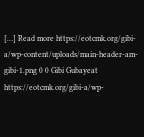[…] Read more https://eotcmk.org/gibi-a/wp-content/uploads/main-header-am-gibi-1.png 0 0 Gibi Gubayeat https://eotcmk.org/gibi-a/wp-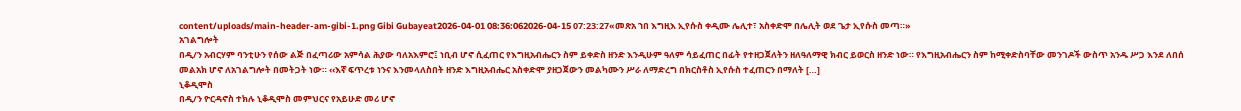content/uploads/main-header-am-gibi-1.png Gibi Gubayeat2026-04-01 08:36:062026-04-15 07:23:27«መጽአ ኀበ እግዚእ ኢየሱስ ቀዲሙ ሌሊተ፣ አስቀድሞ በሌሊት ወደ ጌታ ኢየሱስ መጣ።»
አገልግሎት
በዲ/ን አብርሃም ባንቲሁን የሰው ልጅ በፈጣሪው አምሳል ሕያው ባለአእምሮ፤ ነቢብ ሆኖ ሲፈጠር የእግዚአብሔርን ስም ይቀድስ ዘንድ እንዲሁም ዓለም ሳይፈጠር በፊት የተዘጋጀለትን ዘለዓለማዊ ክብር ይወርስ ዘንድ ነው። የእግዚአብሔርን ስም ከሚቀድስባቸው መንገዶች ውስጥ አንዱ ሥጋ እንደ ለበሰ መልአክ ሆኖ ለአገልግሎት በመትጋት ነው። ‹‹እኛ ፍጥረቱ ነንና እንመላለስበት ዘንድ እግዚአብሔር አስቀድሞ ያዘጋጀውን መልካሙን ሥራ ለማድረግ በክርስቶስ ኢየሱስ ተፈጠርን በማለት […]
ኒቆዲሞስ
በዲ/ን ዮርዳኖስ ተክሉ ኒቆዲሞስ መምህርና የአይሁድ መሪ ሆኖ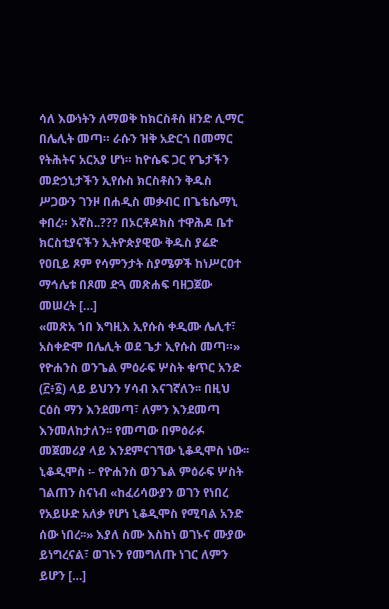ሳለ እውነትን ለማወቅ ከክርስቶስ ዘንድ ሊማር በሌሊት መጣ። ራሱን ዝቅ አድርጎ በመማር የትሕትና አርአያ ሆነ። ከዮሴፍ ጋር የጌታችን መድኃኒታችን ኢየሱስ ክርስቶስን ቅዱስ ሥጋውን ገንዞ በሐዲስ መቃብር በጌቴሴማኒ ቀበረ። እኛስ..??? በኦርቶዶክስ ተዋሕዶ ቤተ ክርስቲያናችን ኢትዮጵያዊው ቅዱስ ያሬድ የዐቢይ ጾም የሳምንታት ስያሜዎች ከነሥርዐተ ማኅሌቱ በጾመ ድጓ መጽሐፍ ባዘጋጀው መሠረት […]
«መጽአ ኀበ እግዚእ ኢየሱስ ቀዲሙ ሌሊተ፣ አስቀድሞ በሌሊት ወደ ጌታ ኢየሱስ መጣ።»
የዮሐንስ ወንጌል ምዕራፍ ሦስት ቁጥር አንድ (፫፥፩) ላይ ይህንን ሃሳብ እናገኛለን፡፡ በዚህ ርዕስ ማን እንደመጣ፣ ለምን እንደመጣ እንመለከታለን፡፡ የመጣው በምዕራፉ መጀመሪያ ላይ እንደምናገኘው ኒቆዲሞስ ነው፡፡ ኒቆዲሞስ ፡- የዮሐንስ ወንጌል ምዕራፍ ሦስት ገልጠን ስናነብ «ከፈሪሳውያን ወገን የነበረ የአይሁድ አለቃ የሆነ ኒቆዲሞስ የሚባል አንድ ሰው ነበረ፡፡» እያለ ስሙ እስከነ ወገኑና ሙያው ይነግረናል፣ ወገኑን የመግለጡ ነገር ለምን ይሆን […]